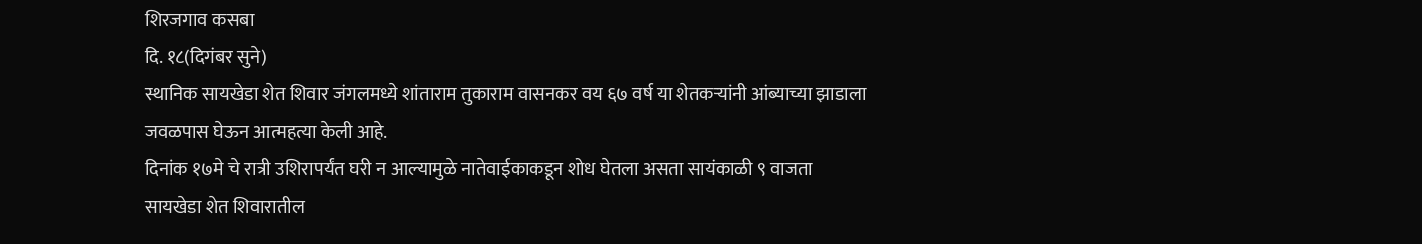शिरजगाव कसबा
दि. १८(दिगंबर सुने)
स्थानिक सायखेडा शेत शिवार जंगलमध्ये शांताराम तुकाराम वासनकर वय ६७ वर्ष या शेतकऱ्यांनी आंब्याच्या झाडाला जवळपास घेऊन आत्महत्या केली आहे.
दिनांक १७मे चे रात्री उशिरापर्यंत घरी न आल्यामुळे नातेवाईकाकडून शोध घेतला असता सायंकाळी ९ वाजता
सायखेडा शेत शिवारातील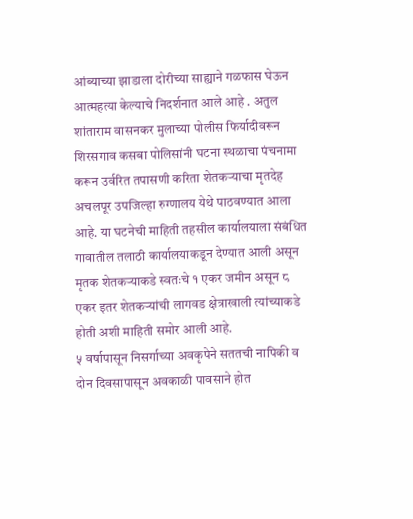आंब्याच्या झाडाला दोरीच्या साह्याने गळफास घेऊन आत्महत्या केल्याचे निदर्शनात आले आहे . अतुल शांताराम वासनकर मुलाच्या पोलीस फिर्यादीवरून शिरसगाव कसबा पोलिसांनी घटना स्थळाचा पंचनामा करून उर्वरित तपासणी करिता शेतकऱ्याचा मृतदेह अचलपूर उपजिल्हा रुग्णालय येथे पाठवण्यात आला आहे. या घटनेची माहिती तहसील कार्यालयाला संबंधित गावातील तलाठी कार्यालयाकडून देण्यात आली असून मृतक शेतकऱ्याकडे स्वतःचे १ एकर जमीन असून ८ एकर इतर शेतकऱ्यांची लागवड क्षेत्राखाली त्यांच्याकडे होती अशी माहिती समोर आली आहे.
५ वर्षापासून निसर्गाच्या अवकृपेने सततची नापिकी व दोन दिवसापासून अवकाळी पावसाने होत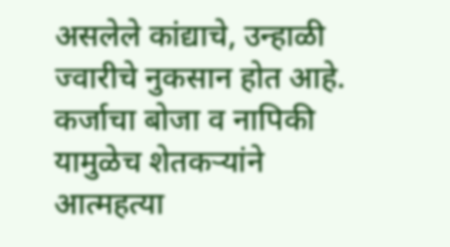असलेले कांद्याचे, उन्हाळी ज्वारीचे नुकसान होत आहे. कर्जाचा बोजा व नापिकी यामुळेच शेतकऱ्यांने आत्महत्या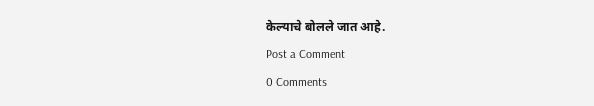केल्याचे बोलले जात आहे.
Post a Comment
0 Comments